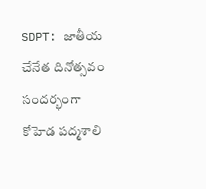SDPT: జాతీయ చేనేత దినోత్సవం సందర్భంగా కోహెడ పద్మశాలి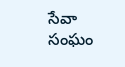సేవా సంఘం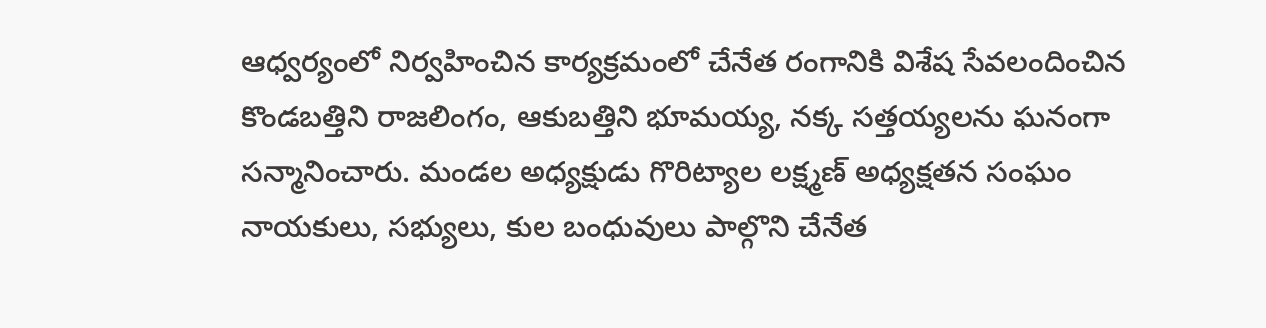ఆధ్వర్యంలో నిర్వహించిన కార్యక్రమంలో చేనేత రంగానికి విశేష సేవలందించిన కొండబత్తిని రాజలింగం, ఆకుబత్తిని భూమయ్య, నక్క సత్తయ్యలను ఘనంగా సన్మానించారు. మండల అధ్యక్షుడు గొరిట్యాల లక్ష్మణ్ అధ్యక్షతన సంఘం నాయకులు, సభ్యులు, కుల బంధువులు పాల్గొని చేనేత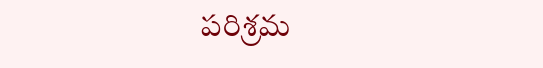పరిశ్రమ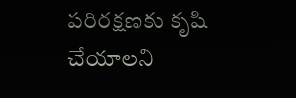పరిరక్షణకు కృషి చేయాలని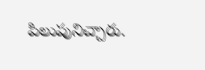పిలుపునిచ్చారు.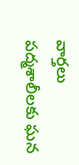వార్తలు
పద్మశాలీలకు ఘన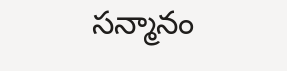సన్మానం